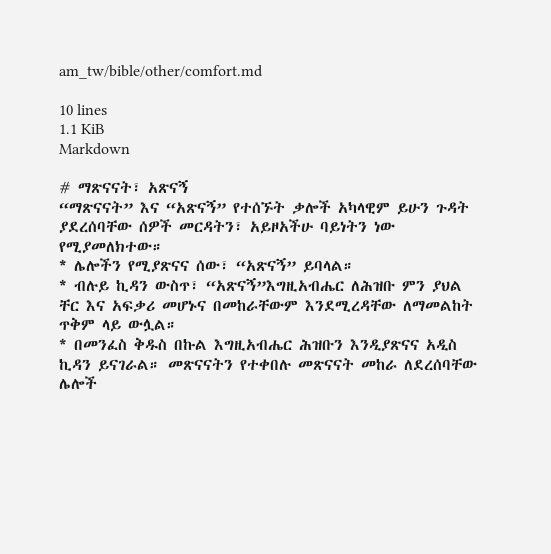am_tw/bible/other/comfort.md

10 lines
1.1 KiB
Markdown

# ማጽናናት፣ አጽናኝ
“ማጽናናት” እና “አጽናኝ” የተሰኙት ቃሎች አካላዊም ይሁን ጉዳት ያደረሰባቸው ሰዎች መርዳትን፣ አይዞአችሁ ባይነትን ነው የሚያመለክተው።
* ሌሎችን የሚያጽናና ሰው፣ “አጽናኝ” ይባላል።
* ብሉይ ኪዳን ውስጥ፣ “አጽናኝ”እግዚአብሔር ለሕዝቡ ምን ያህል ቸር እና አፍቃሪ መሆኑና በመከራቸውም እንደሚረዳቸው ለማመልከት ጥቅም ላይ ውሏል።
* በመንፈስ ቅዱስ በኩል እግዚአብሔር ሕዝቡን እንዲያጽናና አዲስ ኪዳን ይናገራል። መጽናናትን የተቀበሉ መጽናናት መከራ ለደረሰባቸው ሌሎች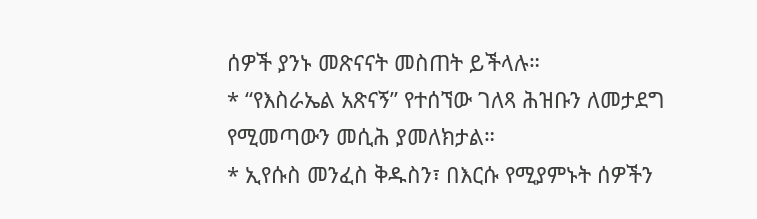ሰዎች ያንኑ መጽናናት መስጠት ይችላሉ።
* “የእስራኤል አጽናኝ” የተሰኘው ገለጻ ሕዝቡን ለመታደግ የሚመጣውን መሲሕ ያመለክታል።
* ኢየሱስ መንፈስ ቅዱስን፣ በእርሱ የሚያምኑት ሰዎችን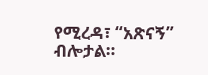የሚረዳ፣ “አጽናኝ” ብሎታል።